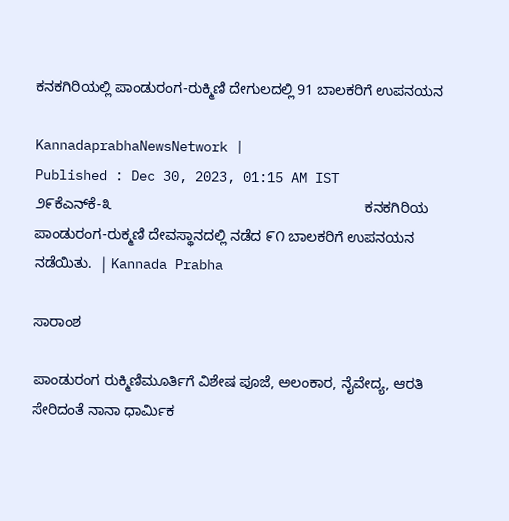ಕನಕಗಿರಿಯಲ್ಲಿ ಪಾಂಡುರಂಗ-ರುಕ್ಮಿಣಿ ದೇಗುಲದಲ್ಲಿ 91 ಬಾಲಕರಿಗೆ ಉಪನಯನ

KannadaprabhaNewsNetwork |
Published : Dec 30, 2023, 01:15 AM IST
೨೯ಕೆಎನ್‌ಕೆ-೩                                                               ಕನಕಗಿರಿಯ ಪಾಂಡುರಂಗ-ರುಕ್ಮಣಿ ದೇವಸ್ಥಾನದಲ್ಲಿ ನಡೆದ ೯೧ ಬಾಲಕರಿಗೆ ಉಪನಯನ ನಡೆಯಿತು.  | Kannada Prabha

ಸಾರಾಂಶ

ಪಾಂಡುರಂಗ ರುಕ್ಮಿಣಿಮೂರ್ತಿಗೆ ವಿಶೇಷ ಪೂಜೆ, ಅಲಂಕಾರ, ನೈವೇದ್ಯ, ಆರತಿ ಸೇರಿದಂತೆ ನಾನಾ ಧಾರ್ಮಿಕ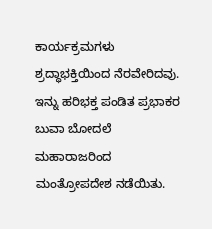ಕಾರ್ಯಕ್ರಮಗಳು ಶ್ರದ್ಧಾಭಕ್ತಿಯಿಂದ ನೆರವೇರಿದವು. ಇನ್ನು ಹರಿಭಕ್ತ ಪಂಡಿತ ಪ್ರಭಾಕರ ಬುವಾ ಬೋದಲೆ ಮಹಾರಾಜರಿಂದ ಮಂತ್ರೋಪದೇಶ ನಡೆಯಿತು.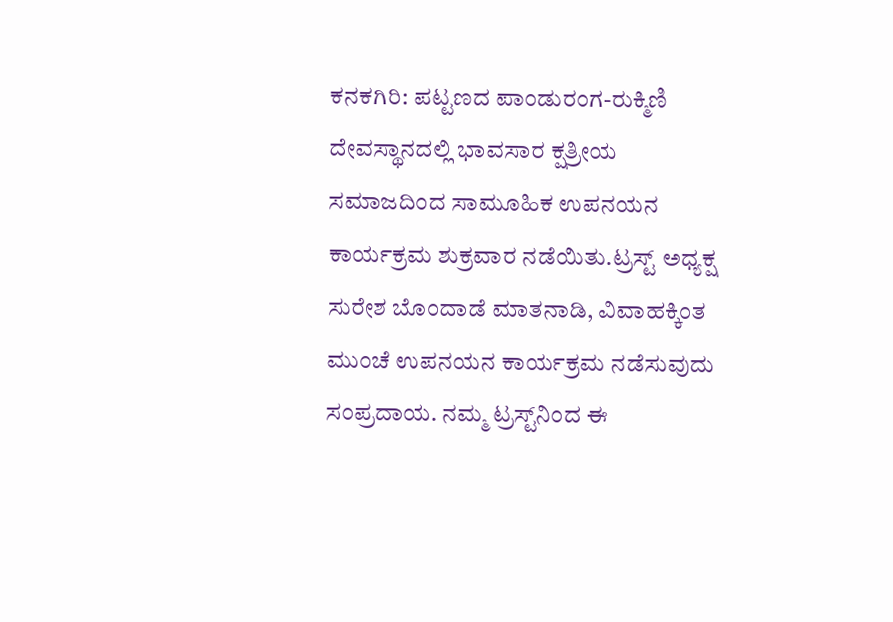ಕನಕಗಿರಿ: ಪಟ್ಟಣದ ಪಾಂಡುರಂಗ-ರುಕ್ಮಿಣಿ ದೇವಸ್ಥಾನದಲ್ಲಿ ಭಾವಸಾರ ಕ್ಷತ್ರೀಯ ಸಮಾಜದಿಂದ ಸಾಮೂಹಿಕ ಉಪನಯನ ಕಾರ್ಯಕ್ರಮ ಶುಕ್ರವಾರ ನಡೆಯಿತು.ಟ್ರಸ್ಟ್ ಅಧ್ಯಕ್ಷ ಸುರೇಶ ಬೊಂದಾಡೆ ಮಾತನಾಡಿ, ವಿವಾಹಕ್ಕಿಂತ ಮುಂಚೆ ಉಪನಯನ ಕಾರ್ಯಕ್ರಮ ನಡೆಸುವುದು ಸಂಪ್ರದಾಯ. ನಮ್ಮ ಟ್ರಸ್ಟ್‌ನಿಂದ ಈ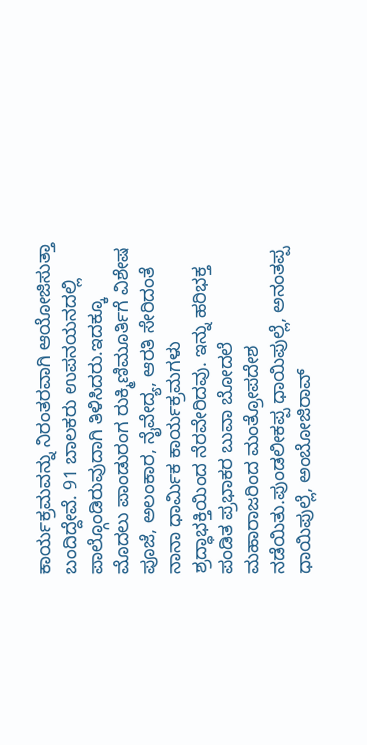ಕಾರ್ಯಕ್ರಮವನ್ನು ನಿರಂತರವಾಗಿ ಆಯೋಜಿಸುತ್ತಾ ಬಂದಿದ್ದೇವೆ. 91 ಬಾಲಕರು ಉಪನಯನದಲ್ಲಿ ಪಾಲ್ಗೊಂಡಿರುವುದಾಗಿ ತಿಳಿಸಿದರು.ಇದಕ್ಕೂ ಮೊದಲು ಪಾಂಡುರಂಗ ರುಕ್ಮಿಣಿಮೂರ್ತಿಗೆ ವಿಶೇಷ ಪೂಜೆ, ಅಲಂಕಾರ, ನೈವೇದ್ಯ, ಆರತಿ ಸೇರಿದಂತೆ ನಾನಾ ಧಾರ್ಮಿಕ ಕಾರ್ಯಕ್ರಮಗಳು ಶ್ರದ್ಧಾಭಕ್ತಿಯಿಂದ ನೆರವೇರಿದವು. ಇನ್ನು ಹರಿಭಕ್ತ ಪಂಡಿತ ಪ್ರಭಾಕರ ಬುವಾ ಬೋದಲೆ ಮಹಾರಾಜರಿಂದ ಮಂತ್ರೋಪದೇಶ ನಡೆಯಿತು.ಪುಂಡಲೀಕಪ್ಪ ಧಾಯಿಪುಲ್ಲೆ, ಅನಂತಪ್ಪ ಧಾಯಿಪುಲ್ಲೆ, ಅಂಬೋಜಿರಾವ್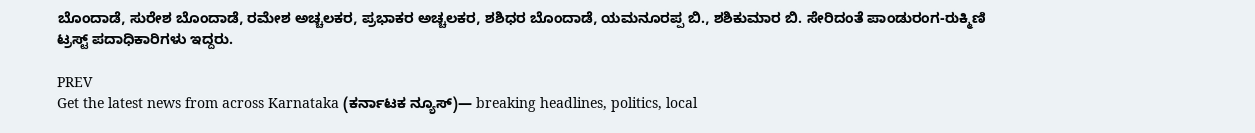ಬೊಂದಾಡೆ, ಸುರೇಶ ಬೊಂದಾಡೆ, ರಮೇಶ ಅಚ್ಚಲಕರ, ಪ್ರಭಾಕರ ಅಚ್ಚಲಕರ, ಶಶಿಧರ ಬೊಂದಾಡೆ, ಯಮನೂರಪ್ಪ ಬಿ., ಶಶಿಕುಮಾರ ಬಿ. ಸೇರಿದಂತೆ ಪಾಂಡುರಂಗ-ರುಕ್ಮಿಣಿ ಟ್ರಸ್ಟ್ ಪದಾಧಿಕಾರಿಗಳು ಇದ್ದರು.

PREV
Get the latest news from across Karnataka (ಕರ್ನಾಟಕ ನ್ಯೂಸ್)— breaking headlines, politics, local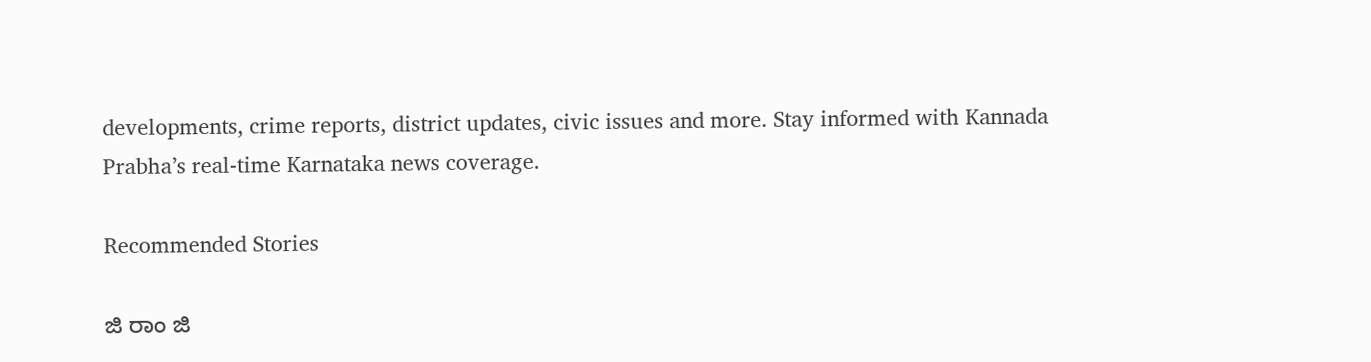developments, crime reports, district updates, civic issues and more. Stay informed with Kannada Prabha’s real‑time Karnataka news coverage.

Recommended Stories

ಜಿ ರಾಂ ಜಿ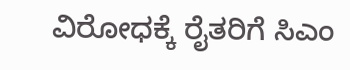ವಿರೋಧಕ್ಕೆ ರೈತರಿಗೆ ಸಿಎಂ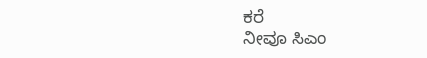ಕರೆ
ನೀವೂ ಸಿಎಂ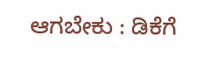ಆಗಬೇಕು : ಡಿಕೆಗೆ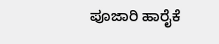ಪೂಜಾರಿ ಹಾರೈಕೆ